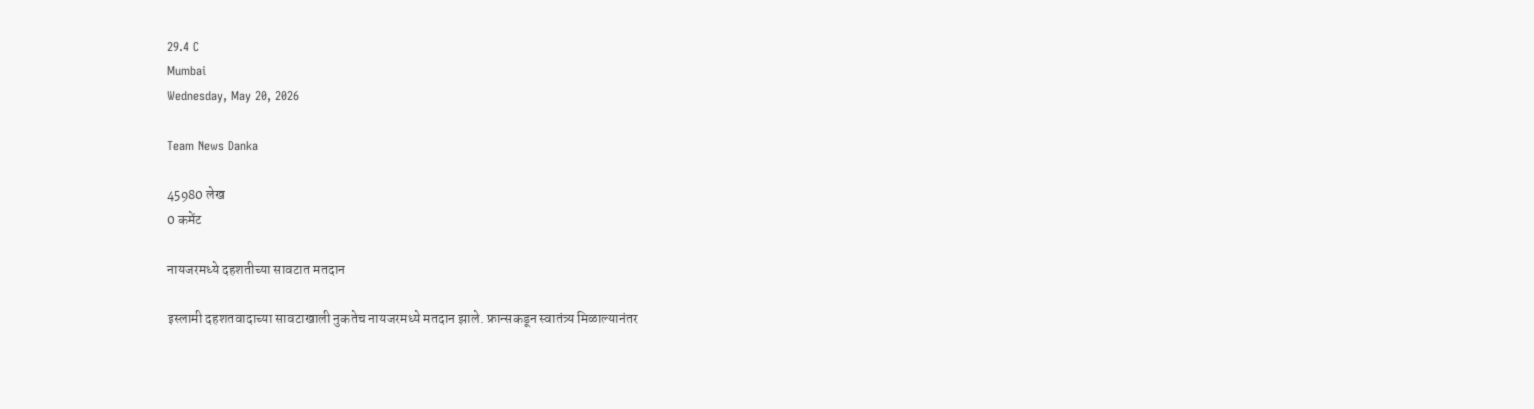29.4 C
Mumbai
Wednesday, May 20, 2026

Team News Danka

45980 लेख
0 कमेंट

नायजरमध्ये दहशतीच्या सावटात मतदान

इस्लामी दहशतवादाच्या सावटाखाली नुकतेच नायजरमध्ये मतदान झाले. फ्रान्सकडून स्वातंत्र्य मिळाल्यानंतर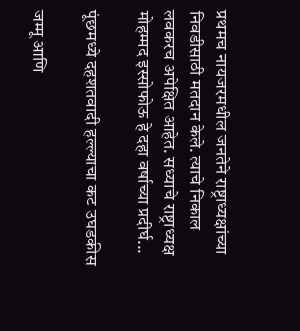प्रथमच नायजरमधील जनतेने राष्ट्राध्यक्षांच्या निवडीसाठी मतदान केले. त्याचे निकाल लवकरच अपेक्षित आहेत. सध्याचे राष्ट्राध्यक्ष मोहम्मद इस्सोफोऊ हे दहा वर्षाच्या प्रदीर्घ...

पूंछमध्ये दहशतवादी हल्ल्याचा कट उघडकीस

जम्मू आणि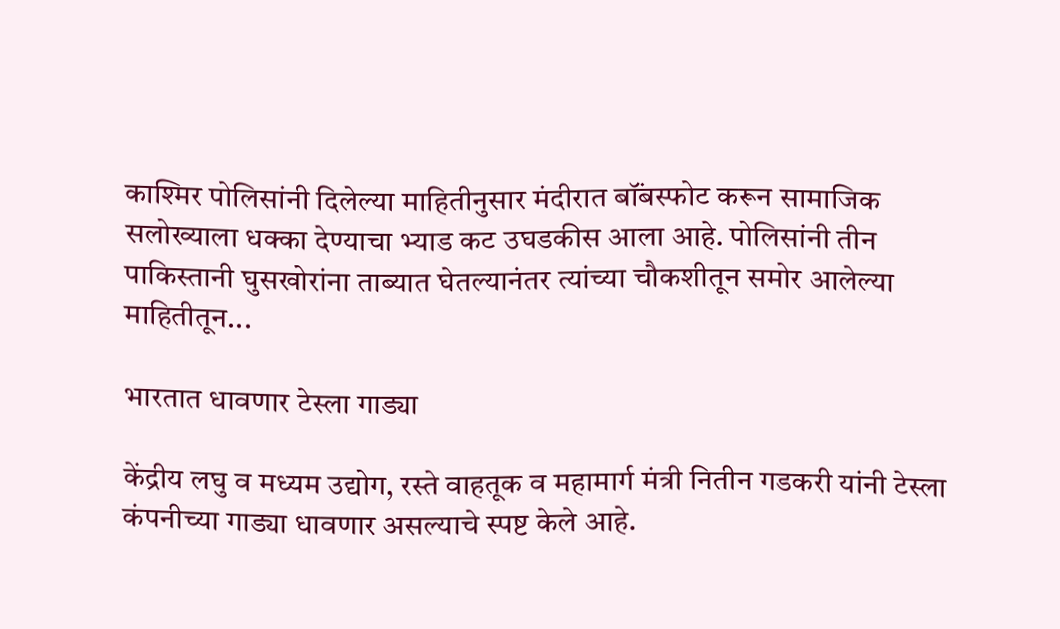काश्मिर पोलिसांनी दिलेल्या माहितीनुसार मंदीरात बॉंबस्फोट करून सामाजिक सलोख्याला धक्का देण्याचा भ्याड कट उघडकीस आला आहे. पोलिसांनी तीन पाकिस्तानी घुसखोरांना ताब्यात घेतल्यानंतर त्यांच्या चौकशीतून समोर आलेल्या माहितीतून...

भारतात धावणार टेस्ला गाड्या

केंद्रीय लघु व मध्यम उद्योग, रस्ते वाहतूक व महामार्ग मंत्री नितीन गडकरी यांनी टेस्ला कंपनीच्या गाड्या धावणार असल्याचे स्पष्ट केले आहे.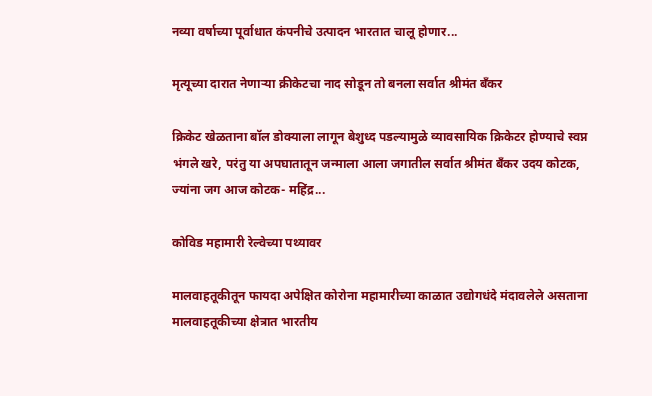नव्या वर्षाच्या पूर्वाधात कंपनीचे उत्पादन भारतात चालू होणार...

मृत्यूच्या दारात नेणाऱ्या क्रीकेटचा नाद सोडून तो बनला सर्वात श्रीमंत बँकर

क्रिकेट खेळताना बॉल डोक्याला लागून बेशुध्द पडल्यामुळे व्यावसायिक क्रिकेटर होण्याचे स्वप्न भंगले खरे, परंतु या अपघातातून जन्माला आला जगातील सर्वात श्रीमंत बँकर उदय कोटक, ज्यांना जग आज कोटक- महिंद्र...

कोविड महामारी रेल्वेच्या पथ्यावर

मालवाहतूकीतून फायदा अपेक्षित कोरोना महामारीच्या काळात उद्योगधंदे मंदावलेले असताना मालवाहतूकीच्या क्षेत्रात भारतीय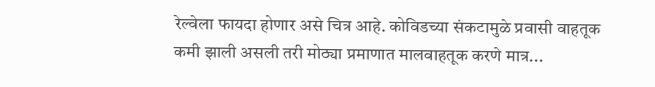रेल्वेला फायदा होणार असे चित्र आहे. कोविडच्या संकटामुळे प्रवासी वाहतूक कमी झाली असली तरी मोठ्या प्रमाणात मालवाहतूक करणे मात्र...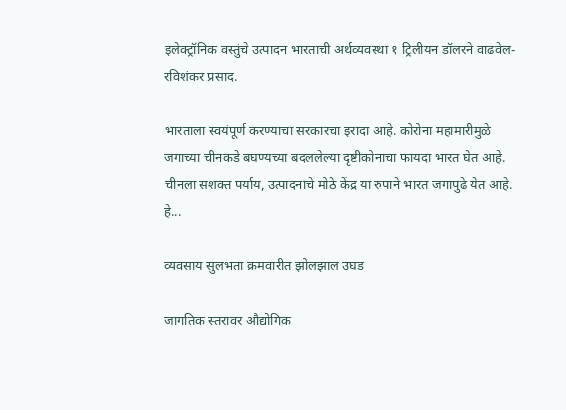इलेक्ट्रॉनिक वस्तुंचे उत्पादन भारताची अर्थव्यवस्था १ ट्रिलीयन डॉलरने वाढवेल- रविशंकर प्रसाद.

भारताला स्वयंपूर्ण करण्याचा सरकारचा इरादा आहे. कोरोना महामारीमुळे जगाच्या चीनकडे बघण्यच्या बदललेल्या दृष्टीकोनाचा फायदा भारत घेत आहे. चीनला सशक्त पर्याय, उत्पादनाचे मोठे केंद्र या रुपाने भारत जगापुढे येत आहे. हे...

व्यवसाय सुलभता क्रमवारीत झोलझाल उघड

जागतिक स्तरावर औद्योगिक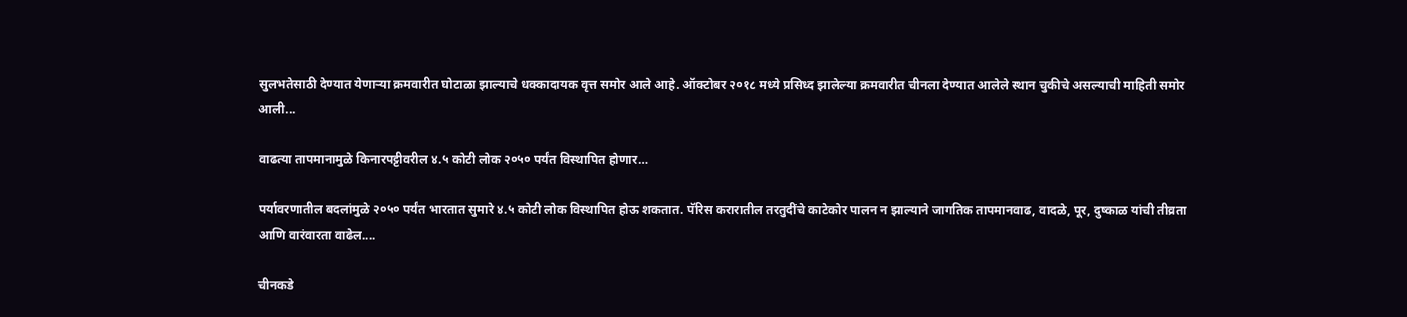सुलभतेसाठी देण्यात येणाऱ्या क्रमवारीत घोटाळा झाल्याचे धक्कादायक वृत्त समोर आले आहे. ऑक्टोबर २०१८ मध्ये प्रसिध्द झालेल्या क्रमवारीत चीनला देण्यात आलेले स्थान चुकीचे असल्याची माहिती समोर आली...

वाढत्या तापमानामुळे किनारपट्टीवरील ४.५ कोटी लोक २०५० पर्यंत विस्थापित होणार…

पर्यावरणातील बदलांमुळे २०५० पर्यंत भारतात सुमारे ४.५ कोटी लोक विस्थापित होऊ शकतात. पॅरिस करारातील तरतुदींचे काटेकोर पालन न झाल्याने जागतिक तापमानवाढ, वादळे, पूर, दुष्काळ यांची तीव्रता आणि वारंवारता वाढेल....

चीनकडे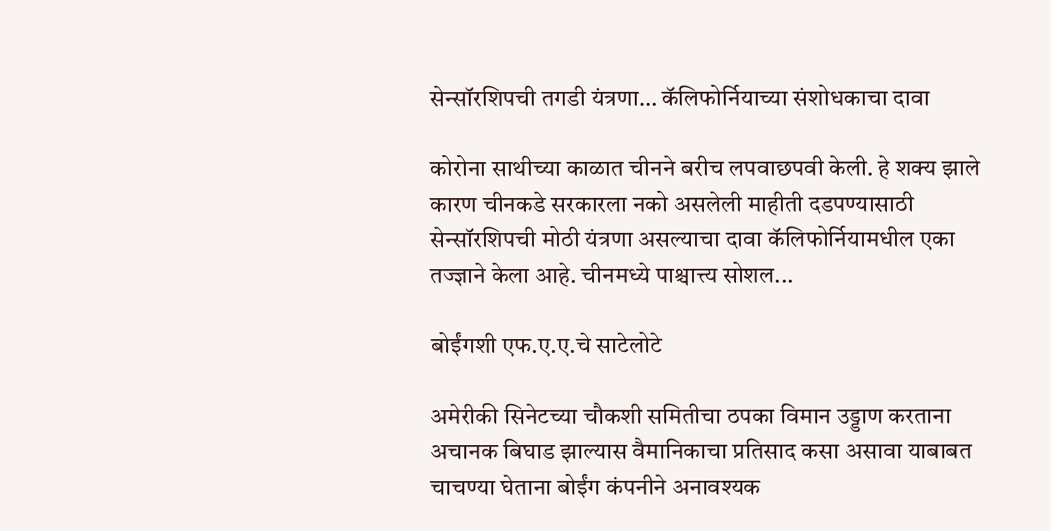सेन्सॉरशिपची तगडी यंत्रणा… कॅलिफोर्नियाच्या संशोधकाचा दावा

कोरोना साथीच्या काळात चीनने बरीच लपवाछपवी केली. हे शक्य झाले कारण चीनकडे सरकारला नको असलेली माहीती दडपण्यासाठी सेन्सॉरशिपची मोठी यंत्रणा असल्याचा दावा कॅलिफोर्नियामधील एका तज्ज्ञाने केला आहे. चीनमध्ये पाश्चात्त्य सोशल...

बोईंगशी एफ.ए.ए.चे साटेलोटे

अमेरीकी सिनेटच्या चौकशी समितीचा ठपका विमान उड्डाण करताना अचानक बिघाड झाल्यास वैमानिकाचा प्रतिसाद कसा असावा याबाबत चाचण्या घेताना बोईंग कंपनीने अनावश्यक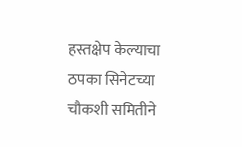हस्तक्षेप केल्याचा ठपका सिनेटच्या चौकशी समितीने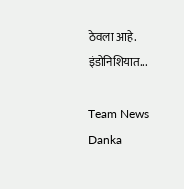ठेवला आहे. इंडोनिशियात...

Team News Danka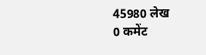45980 लेख
0 कमेंट